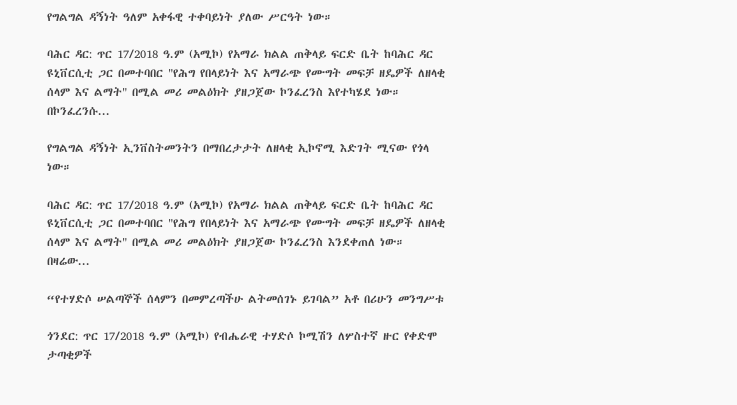የግልግል ዳኝነት ዓለም አቀፋዊ ተቀባይነት ያለው ሥርዓት ነው።

ባሕር ዳር: ጥር 17/2018 ዓ.ም (አሚኮ) የአማራ ክልል ጠቅላይ ፍርድ ቤት ከባሕር ዳር ዩኒቨርሲቲ ጋር በመተባበር "የሕግ የበላይነት እና አማራጭ የሙግት መፍቻ ዘዴዎች ለዘላቂ ሰላም እና ልማት" በሚል መሪ መልዕክት ያዘጋጀው ኮንፈረንስ እየተካሄደ ነው።   በኮንፈረንሱ...

የግልግል ዳኝነት ኢንቨስትመንትን በማበረታታት ለዘላቂ ኢኮኖሚ እድገት ሚናው የጎላ ነው።

ባሕር ዳር: ጥር 17/2018 ዓ.ም (አሚኮ) የአማራ ክልል ጠቅላይ ፍርድ ቤት ከባሕር ዳር ዩኒቨርሲቲ ጋር በመተባበር "የሕግ የበላይነት እና አማራጭ የሙግት መፍቻ ዘዴዎች ለዘላቂ ሰላም እና ልማት" በሚል መሪ መልዕክት ያዘጋጀው ኮንፈረንስ እንደቀጠለ ነው። በዛሬው...

“የተሃድሶ ሠልጣኞች ሰላምን በመምረጣችሁ ልትመሰገኑ ይገባል” አቶ በሪሁን መንግሥቱ

ጎንደር: ጥር 17/2018 ዓ.ም (አሚኮ) የብሔራዊ ተሃድሶ ኮሚሽን ለሦስተኛ ዙር የቀድሞ ታጣቂዎች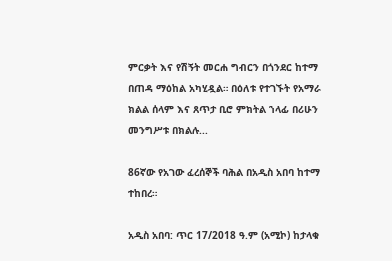ምርቃት እና የሽኝት መርሐ ግብርን በጎንደር ከተማ በጠዳ ማዕከል አካሂዷል። በዕለቱ የተገኙት የአማራ ክልል ሰላም እና ጸጥታ ቢሮ ምክትል ኀላፊ በሪሁን መንግሥቱ በክልሉ...

86ኛው የአገው ፈረሰኞች ባሕል በአዲስ አበባ ከተማ ተከበረ።

አዲስ አበባ: ጥር 17/2018 ዓ.ም (አሚኮ) ከታላቁ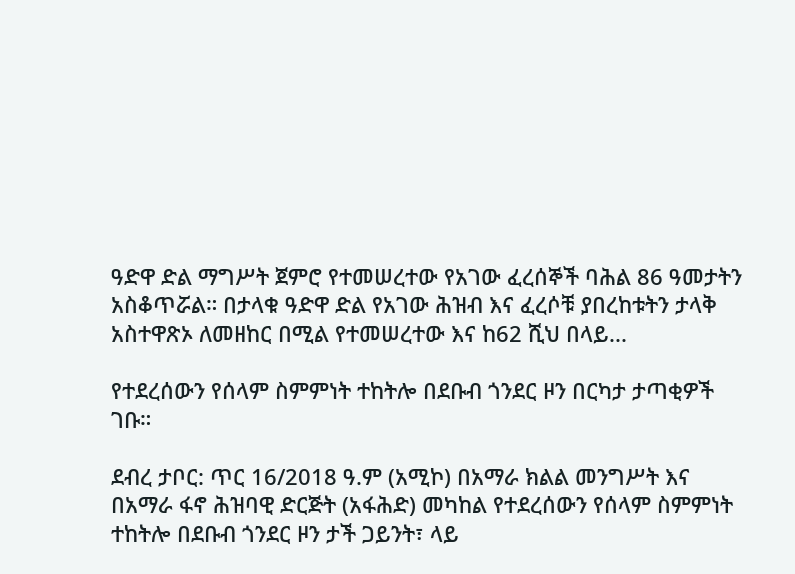ዓድዋ ድል ማግሥት ጀምሮ የተመሠረተው የአገው ፈረሰኞች ባሕል 86 ዓመታትን አስቆጥሯል። በታላቁ ዓድዋ ድል የአገው ሕዝብ እና ፈረሶቹ ያበረከቱትን ታላቅ አስተዋጽኦ ለመዘከር በሚል የተመሠረተው እና ከ62 ሺህ በላይ...

የተደረሰውን የሰላም ስምምነት ተከትሎ በደቡብ ጎንደር ዞን በርካታ ታጣቂዎች ገቡ።

ደብረ ታቦር: ጥር 16/2018 ዓ.ም (አሚኮ) በአማራ ክልል መንግሥት እና በአማራ ፋኖ ሕዝባዊ ድርጅት (አፋሕድ) መካከል የተደረሰውን የሰላም ስምምነት ተከትሎ በደቡብ ጎንደር ዞን ታች ጋይንት፣ ላይ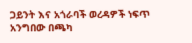ጋይንት እና አጎራባች ወረዳዎች ነፍጥ አንግበው በጫካ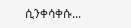ሲንቀሳቀሱ...